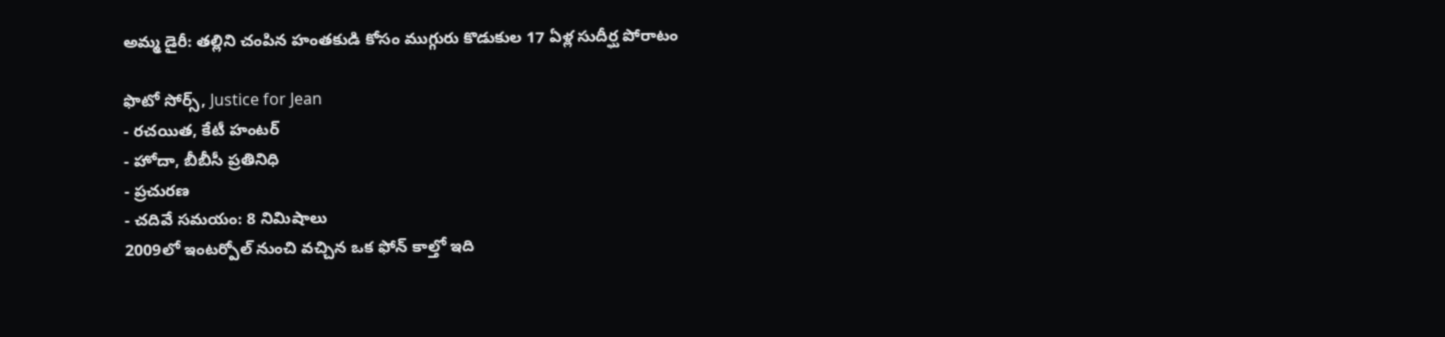అమ్మ డైరీ: తల్లిని చంపిన హంతకుడి కోసం ముగ్గురు కొడుకుల 17 ఏళ్ల సుదీర్ఘ పోరాటం

ఫొటో సోర్స్, Justice for Jean
- రచయిత, కేటీ హంటర్
- హోదా, బీబీసీ ప్రతినిధి
- ప్రచురణ
- చదివే సమయం: 8 నిమిషాలు
2009లో ఇంటర్పోల్ నుంచి వచ్చిన ఒక ఫోన్ కాల్తో ఇది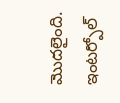మొదలైంది.
ఇంటర్పోల్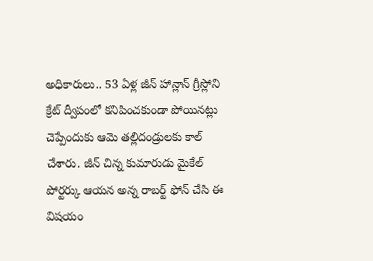అధికారులు.. 53 ఏళ్ల జీన్ హాన్లాన్ గ్రీస్లోని క్రేట్ ద్వీపంలో కనిపించకుండా పోయినట్లు చెప్పేందుకు ఆమె తల్లిదండ్రులకు కాల్ చేశారు. జీన్ చిన్న కుమారుడు మైకేల్ పోర్టర్కు ఆయన అన్న రాబర్ట్ ఫోన్ చేసి ఈ విషయం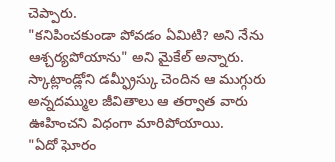చెప్పారు.
"కనిపించకుండా పోవడం ఏమిటి? అని నేను ఆశ్చర్యపోయాను" అని మైకేల్ అన్నారు.
స్కాట్లాండ్లోని డమ్ఫ్రీస్కు చెందిన ఆ ముగ్గురు అన్నదమ్ముల జీవితాలు ఆ తర్వాత వారు ఊహించని విధంగా మారిపోయాయి.
"ఏదో ఘోరం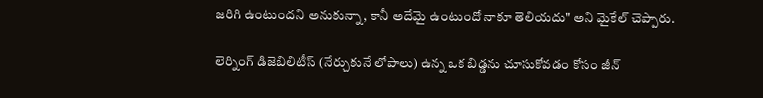జరిగి ఉంటుందని అనుకున్నా, కానీ అదేమై ఉంటుందో నాకూ తెలియదు" అని మైకేల్ చెప్పారు.

లెర్నింగ్ డిజెబిలిటీస్ (నేర్చుకునే లోపాలు) ఉన్న ఒక బిడ్డను చూసుకోవడం కోసం జీన్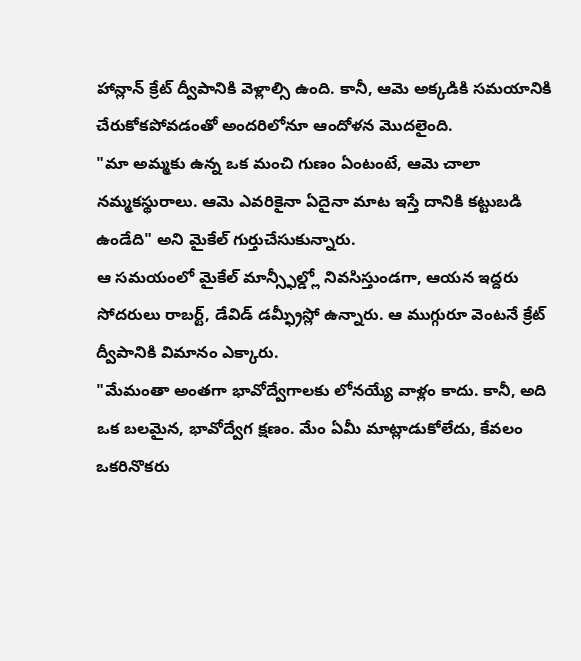హాన్లాన్ క్రేట్ ద్వీపానికి వెళ్లాల్సి ఉంది. కానీ, ఆమె అక్కడికి సమయానికి చేరుకోకపోవడంతో అందరిలోనూ ఆందోళన మొదలైంది.
"మా అమ్మకు ఉన్న ఒక మంచి గుణం ఏంటంటే, ఆమె చాలా నమ్మకస్థురాలు. ఆమె ఎవరికైనా ఏదైనా మాట ఇస్తే దానికి కట్టుబడి ఉండేది" అని మైకేల్ గుర్తుచేసుకున్నారు.
ఆ సమయంలో మైకేల్ మాన్స్ఫీల్డ్లో నివసిస్తుండగా, ఆయన ఇద్దరు సోదరులు రాబర్ట్, డేవిడ్ డమ్ఫ్రీస్లో ఉన్నారు. ఆ ముగ్గురూ వెంటనే క్రేట్ ద్వీపానికి విమానం ఎక్కారు.
"మేమంతా అంతగా భావోద్వేగాలకు లోనయ్యే వాళ్లం కాదు. కానీ, అది ఒక బలమైన, భావోద్వేగ క్షణం. మేం ఏమీ మాట్లాడుకోలేదు, కేవలం ఒకరినొకరు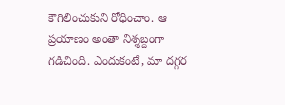కౌగిలించుకుని రోధించాం. ఆ ప్రయాణం అంతా నిశ్శబ్దంగా గడిచింది. ఎందుకంటే, మా దగ్గర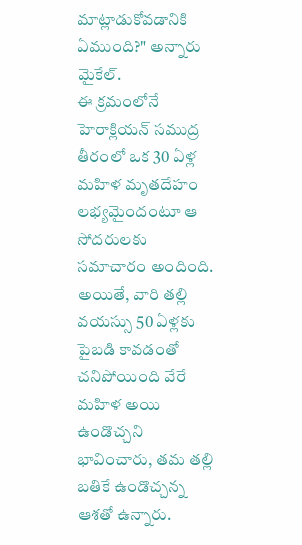మాట్లాడుకోవడానికి ఏముంది?" అన్నారు మైకేల్.
ఈ క్రమంలోనే హెరాక్లియన్ సముద్ర తీరంలో ఒక 30 ఏళ్ల మహిళ మృతదేహం లభ్యమైందంటూ ఆ సోదరులకు సమాచారం అందింది. అయితే, వారి తల్లి వయస్సు 50 ఏళ్లకు పైబడి కావడంతో చనిపోయింది వేరే మహిళ అయి ఉండొచ్చని భావించారు, తమ తల్లి బతికే ఉండొచ్చన్న ఆశతో ఉన్నారు.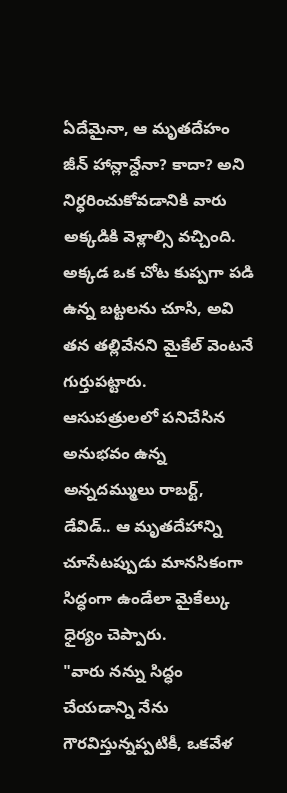ఏదేమైనా, ఆ మృతదేహం జీన్ హాన్లాన్దేనా? కాదా? అని నిర్ధరించుకోవడానికి వారు అక్కడికి వెళ్లాల్సి వచ్చింది. అక్కడ ఒక చోట కుప్పగా పడి ఉన్న బట్టలను చూసి, అవి తన తల్లివేనని మైకేల్ వెంటనే గుర్తుపట్టారు.
ఆసుపత్రులలో పనిచేసిన అనుభవం ఉన్న అన్నదమ్ములు రాబర్ట్, డేవిడ్.. ఆ మృతదేహాన్ని చూసేటప్పుడు మానసికంగా సిద్ధంగా ఉండేలా మైకేల్కు ధైర్యం చెప్పారు.
"వారు నన్ను సిద్ధం చేయడాన్ని నేను గౌరవిస్తున్నప్పటికీ, ఒకవేళ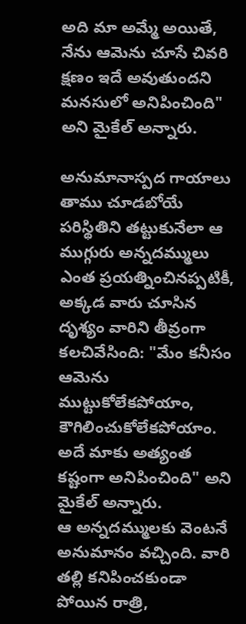అది మా అమ్మే అయితే, నేను ఆమెను చూసే చివరి క్షణం ఇదే అవుతుందని మనసులో అనిపించింది" అని మైకేల్ అన్నారు.

అనుమానాస్పద గాయాలు
తాము చూడబోయే పరిస్థితిని తట్టుకునేలా ఆ ముగ్గురు అన్నదమ్ములు ఎంత ప్రయత్నించినప్పటికీ, అక్కడ వారు చూసిన దృశ్యం వారిని తీవ్రంగా కలచివేసింది: "మేం కనీసం ఆమెను ముట్టుకోలేకపోయాం, కౌగిలించుకోలేకపోయాం. అదే మాకు అత్యంత కష్టంగా అనిపించింది" అని మైకేల్ అన్నారు.
ఆ అన్నదమ్ములకు వెంటనే అనుమానం వచ్చింది. వారి తల్లి కనిపించకుండా పోయిన రాత్రి,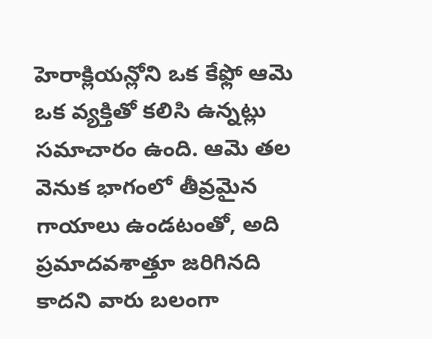హెరాక్లియన్లోని ఒక కేఫ్లో ఆమె ఒక వ్యక్తితో కలిసి ఉన్నట్లు సమాచారం ఉంది. ఆమె తల వెనుక భాగంలో తీవ్రమైన గాయాలు ఉండటంతో, అది ప్రమాదవశాత్తూ జరిగినది కాదని వారు బలంగా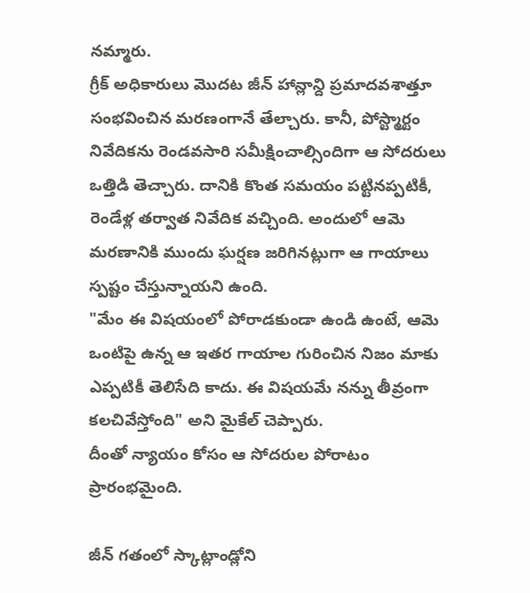నమ్మారు.
గ్రీక్ అధికారులు మొదట జీన్ హాన్లాన్ది ప్రమాదవశాత్తూ సంభవించిన మరణంగానే తేల్చారు. కానీ, పోస్ట్మార్టం నివేదికను రెండవసారి సమీక్షించాల్సిందిగా ఆ సోదరులు ఒత్తిడి తెచ్చారు. దానికి కొంత సమయం పట్టినప్పటికీ, రెండేళ్ల తర్వాత నివేదిక వచ్చింది. అందులో ఆమె మరణానికి ముందు ఘర్షణ జరిగినట్లుగా ఆ గాయాలు స్పష్టం చేస్తున్నాయని ఉంది.
"మేం ఈ విషయంలో పోరాడకుండా ఉండి ఉంటే, ఆమె ఒంటిపై ఉన్న ఆ ఇతర గాయాల గురించిన నిజం మాకు ఎప్పటికీ తెలిసేది కాదు. ఈ విషయమే నన్ను తీవ్రంగా కలచివేస్తోంది" అని మైకేల్ చెప్పారు.
దీంతో న్యాయం కోసం ఆ సోదరుల పోరాటం ప్రారంభమైంది.

జీన్ గతంలో స్కాట్లాండ్లోని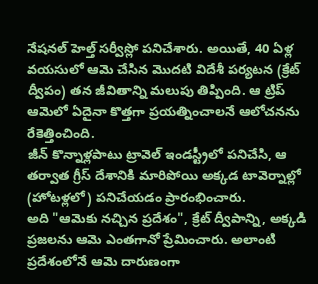నేషనల్ హెల్త్ సర్వీస్లో పనిచేశారు. అయితే, 40 ఏళ్ల వయసులో ఆమె చేసిన మొదటి విదేశీ పర్యటన (క్రేట్ ద్వీపం) తన జీవితాన్ని మలుపు తిప్పింది. ఆ ట్రిప్ ఆమెలో ఏదైనా కొత్తగా ప్రయత్నించాలనే ఆలోచనను రేకెత్తించింది.
జీన్ కొన్నాళ్లపాటు ట్రావెల్ ఇండస్ట్రీలో పనిచేసి, ఆ తర్వాత గ్రీస్ దేశానికి మారిపోయి అక్కడ టావెర్నాల్లో (హోటళ్లలో) పనిచేయడం ప్రారంభించారు.
అది "ఆమెకు నచ్చిన ప్రదేశం", క్రేట్ ద్వీపాన్ని, అక్కడి ప్రజలను ఆమె ఎంతగానో ప్రేమించారు. అలాంటి ప్రదేశంలోనే ఆమె దారుణంగా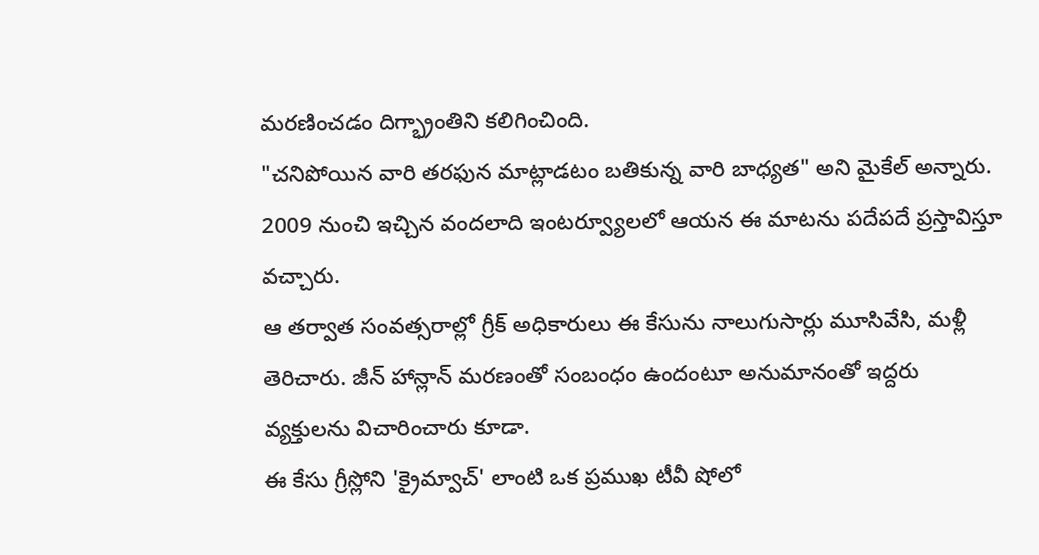మరణించడం దిగ్భ్రాంతిని కలిగించింది.
"చనిపోయిన వారి తరఫున మాట్లాడటం బతికున్న వారి బాధ్యత" అని మైకేల్ అన్నారు.
2009 నుంచి ఇచ్చిన వందలాది ఇంటర్వ్యూలలో ఆయన ఈ మాటను పదేపదే ప్రస్తావిస్తూ వచ్చారు.
ఆ తర్వాత సంవత్సరాల్లో గ్రీక్ అధికారులు ఈ కేసును నాలుగుసార్లు మూసివేసి, మళ్లీ తెరిచారు. జీన్ హాన్లాన్ మరణంతో సంబంధం ఉందంటూ అనుమానంతో ఇద్దరు వ్యక్తులను విచారించారు కూడా.
ఈ కేసు గ్రీస్లోని 'క్రైమ్వాచ్' లాంటి ఒక ప్రముఖ టీవీ షోలో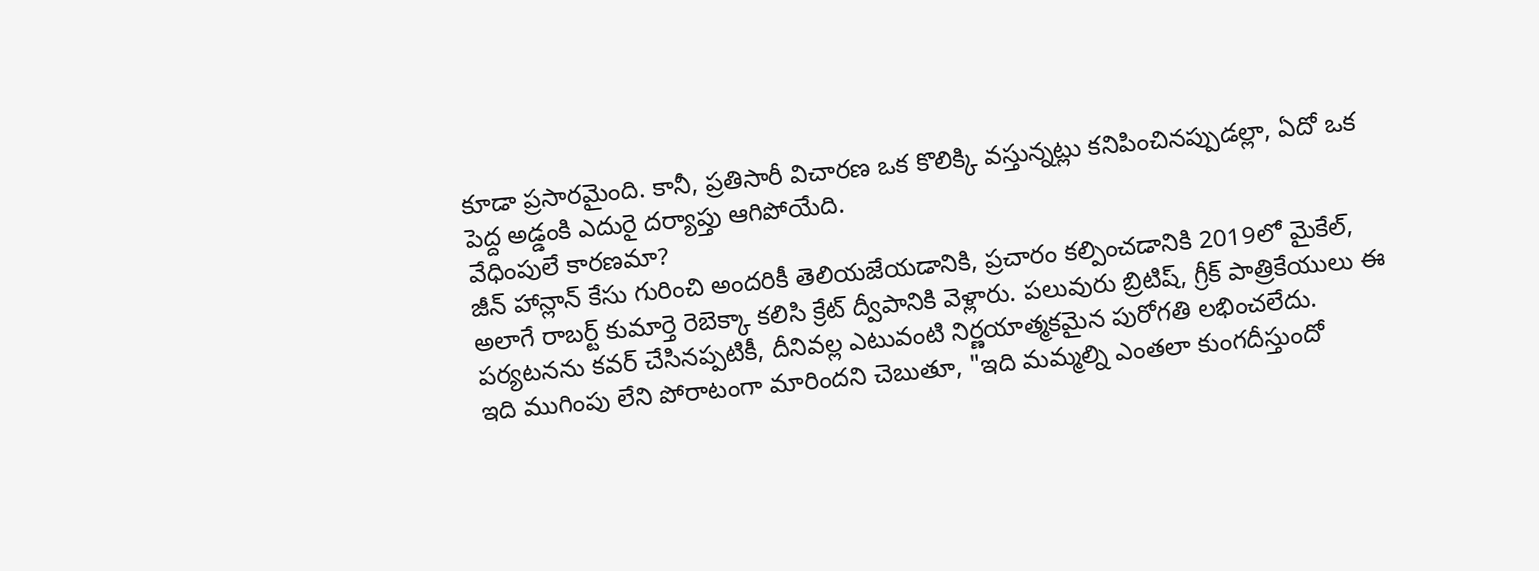కూడా ప్రసారమైంది. కానీ, ప్రతిసారీ విచారణ ఒక కొలిక్కి వస్తున్నట్లు కనిపించినప్పుడల్లా, ఏదో ఒక పెద్ద అడ్డంకి ఎదురై దర్యాప్తు ఆగిపోయేది.
వేధింపులే కారణమా?
జీన్ హాన్లాన్ కేసు గురించి అందరికీ తెలియజేయడానికి, ప్రచారం కల్పించడానికి 2019లో మైకేల్, అలాగే రాబర్ట్ కుమార్తె రెబెక్కా కలిసి క్రేట్ ద్వీపానికి వెళ్లారు. పలువురు బ్రిటిష్, గ్రీక్ పాత్రికేయులు ఈ పర్యటనను కవర్ చేసినప్పటికీ, దీనివల్ల ఎటువంటి నిర్ణయాత్మకమైన పురోగతి లభించలేదు.
ఇది ముగింపు లేని పోరాటంగా మారిందని చెబుతూ, "ఇది మమ్మల్ని ఎంతలా కుంగదీస్తుందో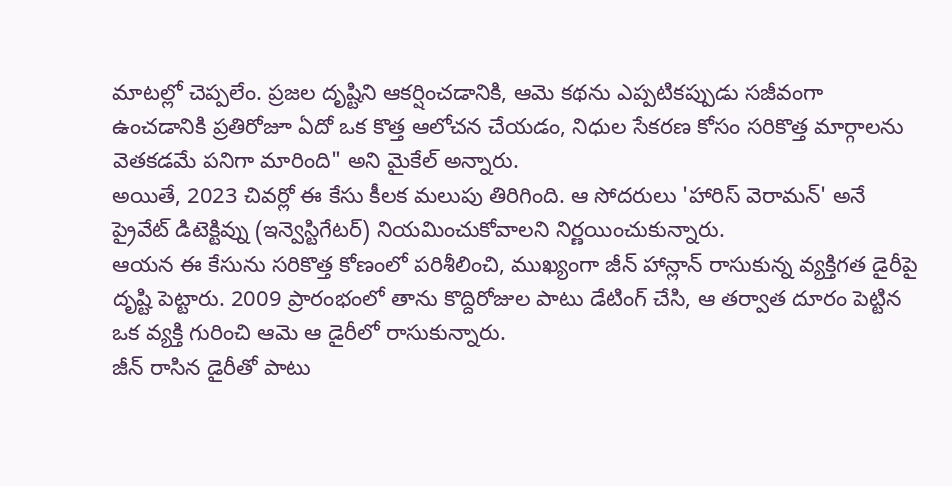మాటల్లో చెప్పలేం. ప్రజల దృష్టిని ఆకర్షించడానికి, ఆమె కథను ఎప్పటికప్పుడు సజీవంగా ఉంచడానికి ప్రతిరోజూ ఏదో ఒక కొత్త ఆలోచన చేయడం, నిధుల సేకరణ కోసం సరికొత్త మార్గాలను వెతకడమే పనిగా మారింది" అని మైకేల్ అన్నారు.
అయితే, 2023 చివర్లో ఈ కేసు కీలక మలుపు తిరిగింది. ఆ సోదరులు 'హారిస్ వెరామన్' అనే ప్రైవేట్ డిటెక్టివ్ను (ఇన్వెస్టిగేటర్) నియమించుకోవాలని నిర్ణయించుకున్నారు.
ఆయన ఈ కేసును సరికొత్త కోణంలో పరిశీలించి, ముఖ్యంగా జీన్ హాన్లాన్ రాసుకున్న వ్యక్తిగత డైరీపై దృష్టి పెట్టారు. 2009 ప్రారంభంలో తాను కొద్దిరోజుల పాటు డేటింగ్ చేసి, ఆ తర్వాత దూరం పెట్టిన ఒక వ్యక్తి గురించి ఆమె ఆ డైరీలో రాసుకున్నారు.
జీన్ రాసిన డైరీతో పాటు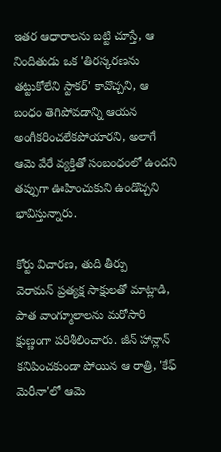ఇతర ఆధారాలను బట్టి చూస్తే, ఆ నిందితుడు ఒక 'తిరస్కరణను తట్టుకోలేని స్టాకర్' కావొచ్చని, ఆ బంధం తెగిపోవడాన్ని ఆయన అంగీకరించలేకపోయారని, అలాగే ఆమె వేరే వ్యక్తితో సంబంధంలో ఉందని తప్పుగా ఊహించుకుని ఉండొచ్చని భావిస్తున్నారు.

కోర్టు విచారణ, తుది తీర్పు
వెరామన్ ప్రత్యక్ష సాక్షులతో మాట్లాడి, పాత వాంగ్మూలాలను మరోసారి క్షుణ్ణంగా పరిశీలించారు. జీన్ హాన్లాన్ కనిపించకుండా పోయిన ఆ రాత్రి, 'కేఫ్ మెరీనా'లో ఆమె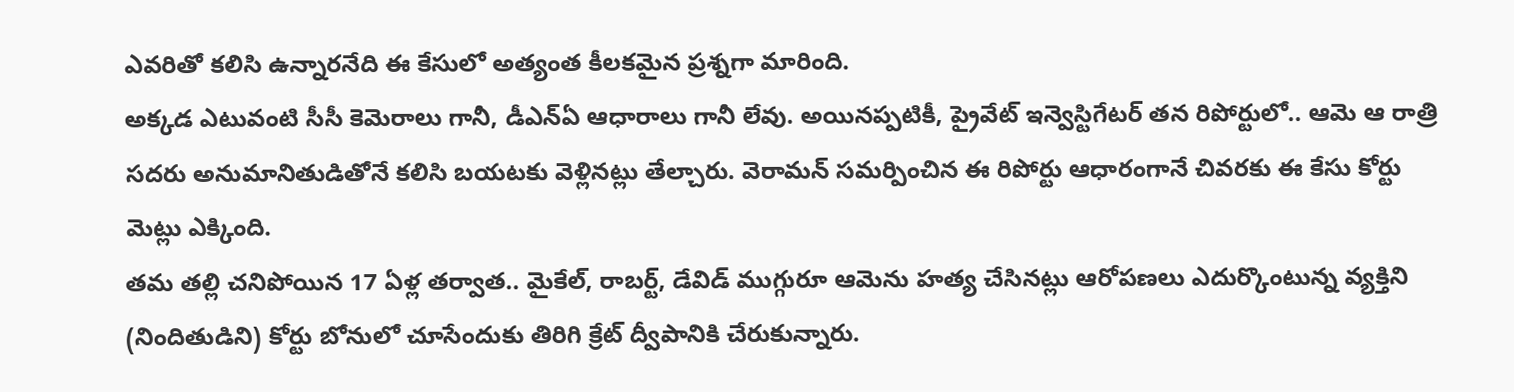ఎవరితో కలిసి ఉన్నారనేది ఈ కేసులో అత్యంత కీలకమైన ప్రశ్నగా మారింది.
అక్కడ ఎటువంటి సీసీ కెమెరాలు గానీ, డీఎన్ఏ ఆధారాలు గానీ లేవు. అయినప్పటికీ, ప్రైవేట్ ఇన్వెస్టిగేటర్ తన రిపోర్టులో.. ఆమె ఆ రాత్రి సదరు అనుమానితుడితోనే కలిసి బయటకు వెళ్లినట్లు తేల్చారు. వెరామన్ సమర్పించిన ఈ రిపోర్టు ఆధారంగానే చివరకు ఈ కేసు కోర్టు మెట్లు ఎక్కింది.
తమ తల్లి చనిపోయిన 17 ఏళ్ల తర్వాత.. మైకేల్, రాబర్ట్, డేవిడ్ ముగ్గురూ ఆమెను హత్య చేసినట్లు ఆరోపణలు ఎదుర్కొంటున్న వ్యక్తిని (నిందితుడిని) కోర్టు బోనులో చూసేందుకు తిరిగి క్రేట్ ద్వీపానికి చేరుకున్నారు.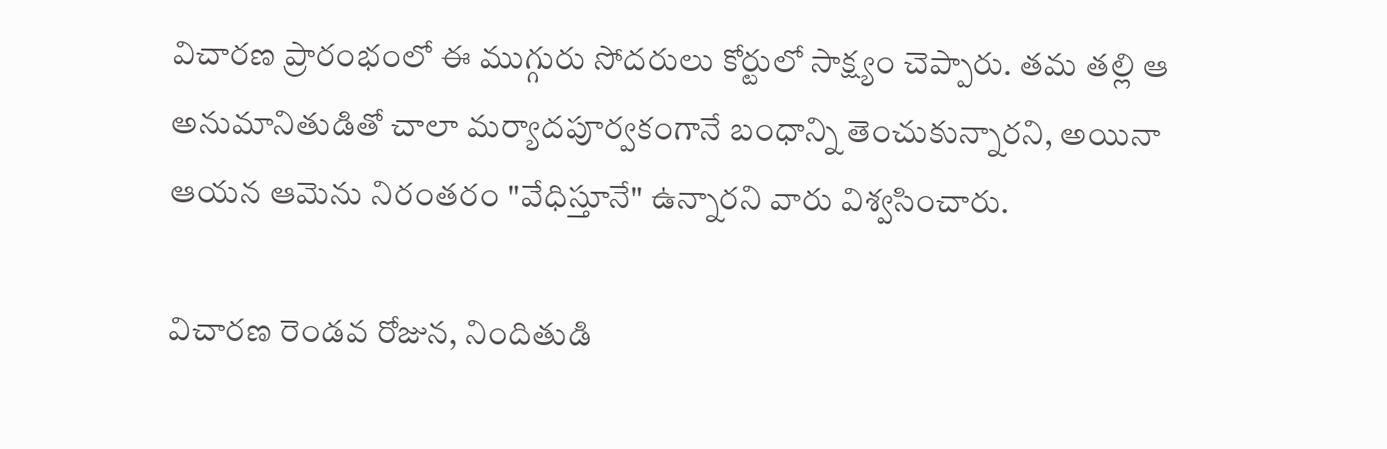విచారణ ప్రారంభంలో ఈ ముగ్గురు సోదరులు కోర్టులో సాక్ష్యం చెప్పారు. తమ తల్లి ఆ అనుమానితుడితో చాలా మర్యాదపూర్వకంగానే బంధాన్ని తెంచుకున్నారని, అయినా ఆయన ఆమెను నిరంతరం "వేధిస్తూనే" ఉన్నారని వారు విశ్వసించారు.

విచారణ రెండవ రోజున, నిందితుడి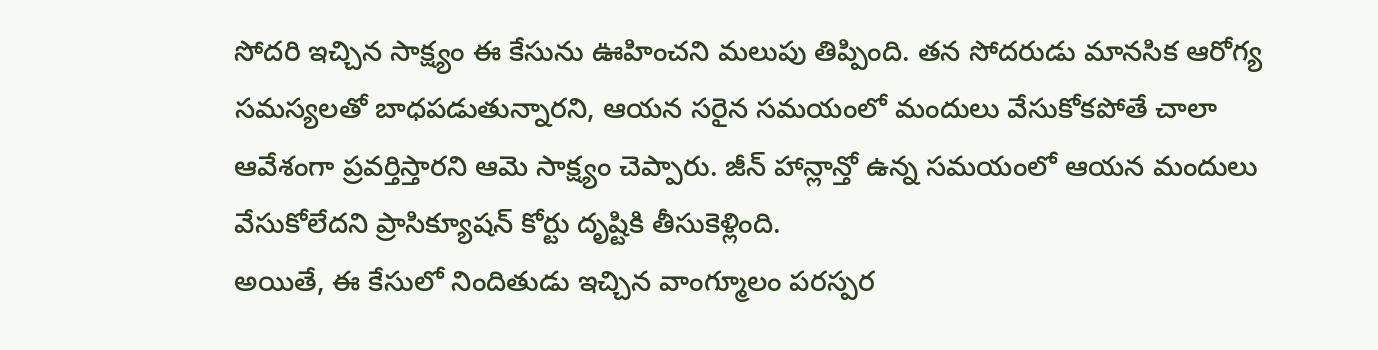సోదరి ఇచ్చిన సాక్ష్యం ఈ కేసును ఊహించని మలుపు తిప్పింది. తన సోదరుడు మానసిక ఆరోగ్య సమస్యలతో బాధపడుతున్నారని, ఆయన సరైన సమయంలో మందులు వేసుకోకపోతే చాలా ఆవేశంగా ప్రవర్తిస్తారని ఆమె సాక్ష్యం చెప్పారు. జీన్ హాన్లాన్తో ఉన్న సమయంలో ఆయన మందులు వేసుకోలేదని ప్రాసిక్యూషన్ కోర్టు దృష్టికి తీసుకెళ్లింది.
అయితే, ఈ కేసులో నిందితుడు ఇచ్చిన వాంగ్మూలం పరస్పర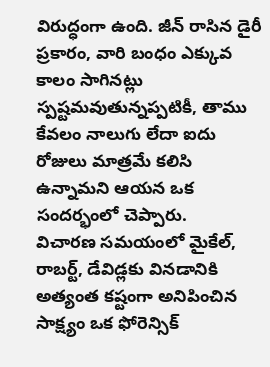విరుద్ధంగా ఉంది. జీన్ రాసిన డైరీ ప్రకారం, వారి బంధం ఎక్కువ కాలం సాగినట్లు స్పష్టమవుతున్నప్పటికీ, తాము కేవలం నాలుగు లేదా ఐదు రోజులు మాత్రమే కలిసి ఉన్నామని ఆయన ఒక సందర్భంలో చెప్పారు.
విచారణ సమయంలో మైకేల్, రాబర్ట్, డేవిడ్లకు వినడానికి అత్యంత కష్టంగా అనిపించిన సాక్ష్యం ఒక ఫోరెన్సిక్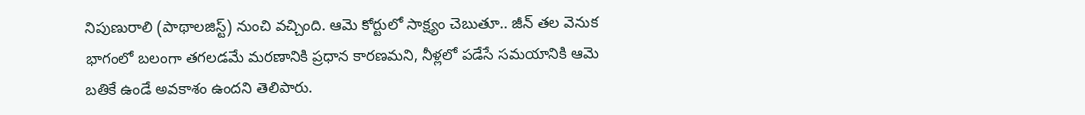నిపుణురాలి (పాథాలజిస్ట్) నుంచి వచ్చింది. ఆమె కోర్టులో సాక్ష్యం చెబుతూ.. జీన్ తల వెనుక భాగంలో బలంగా తగలడమే మరణానికి ప్రధాన కారణమని, నీళ్లలో పడేసే సమయానికి ఆమె బతికే ఉండే అవకాశం ఉందని తెలిపారు.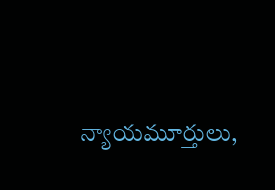న్యాయమూర్తులు,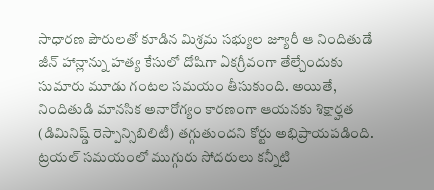సాధారణ పౌరులతో కూడిన మిశ్రమ సభ్యుల జ్యూరీ ఆ నిందితుడే జీన్ హాన్లాన్ను హత్య కేసులో దోషిగా ఏకగ్రీవంగా తేల్చేందుకు సుమారు మూడు గంటల సమయం తీసుకుంది. అయితే, నిందితుడి మానసిక అనారోగ్యం కారణంగా ఆయనకు శిక్షార్హత (డిమినిష్డ్ రెస్పాన్సిబిలిటీ) తగ్గుతుందని కోర్టు అభిప్రాయపడింది.
ట్రయల్ సమయంలో ముగ్గురు సోదరులు కన్నీటి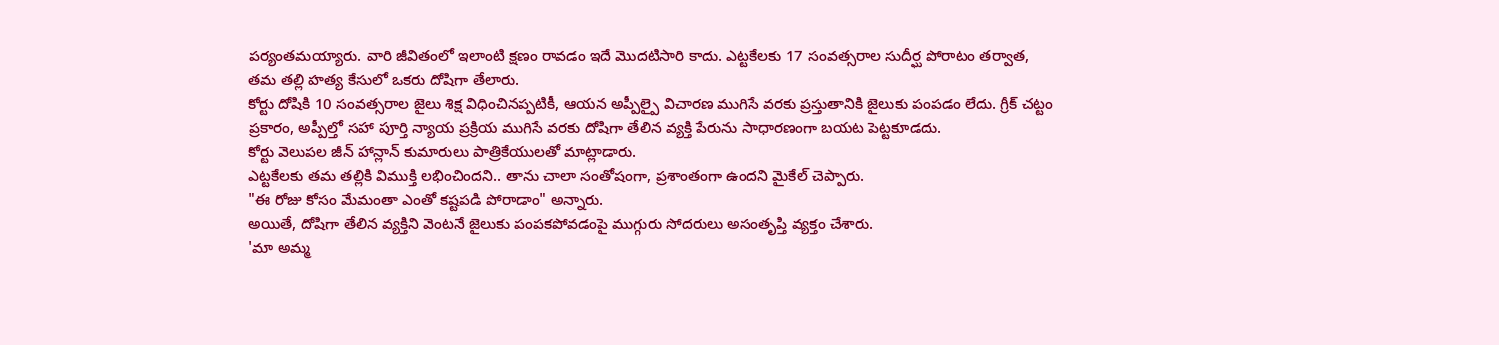పర్యంతమయ్యారు. వారి జీవితంలో ఇలాంటి క్షణం రావడం ఇదే మొదటిసారి కాదు. ఎట్టకేలకు 17 సంవత్సరాల సుదీర్ఘ పోరాటం తర్వాత, తమ తల్లి హత్య కేసులో ఒకరు దోషిగా తేలారు.
కోర్టు దోషికి 10 సంవత్సరాల జైలు శిక్ష విధించినప్పటికీ, ఆయన అప్పీల్పై విచారణ ముగిసే వరకు ప్రస్తుతానికి జైలుకు పంపడం లేదు. గ్రీక్ చట్టం ప్రకారం, అప్పీల్తో సహా పూర్తి న్యాయ ప్రక్రియ ముగిసే వరకు దోషిగా తేలిన వ్యక్తి పేరును సాధారణంగా బయట పెట్టకూడదు.
కోర్టు వెలుపల జీన్ హాన్లాన్ కుమారులు పాత్రికేయులతో మాట్లాడారు.
ఎట్టకేలకు తమ తల్లికి విముక్తి లభించిందని.. తాను చాలా సంతోషంగా, ప్రశాంతంగా ఉందని మైకేల్ చెప్పారు.
"ఈ రోజు కోసం మేమంతా ఎంతో కష్టపడి పోరాడాం" అన్నారు.
అయితే, దోషిగా తేలిన వ్యక్తిని వెంటనే జైలుకు పంపకపోవడంపై ముగ్గురు సోదరులు అసంతృప్తి వ్యక్తం చేశారు.
'మా అమ్మ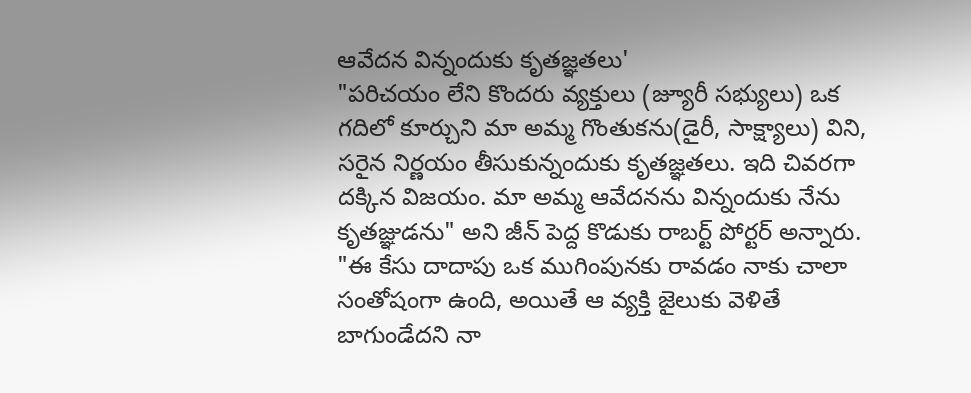ఆవేదన విన్నందుకు కృతజ్ఞతలు'
"పరిచయం లేని కొందరు వ్యక్తులు (జ్యూరీ సభ్యులు) ఒక గదిలో కూర్చుని మా అమ్మ గొంతుకను(డైరీ, సాక్ష్యాలు) విని, సరైన నిర్ణయం తీసుకున్నందుకు కృతజ్ఞతలు. ఇది చివరగా దక్కిన విజయం. మా అమ్మ ఆవేదనను విన్నందుకు నేను కృతజ్ఞుడను" అని జీన్ పెద్ద కొడుకు రాబర్ట్ పోర్టర్ అన్నారు.
"ఈ కేసు దాదాపు ఒక ముగింపునకు రావడం నాకు చాలా సంతోషంగా ఉంది, అయితే ఆ వ్యక్తి జైలుకు వెళితే బాగుండేదని నా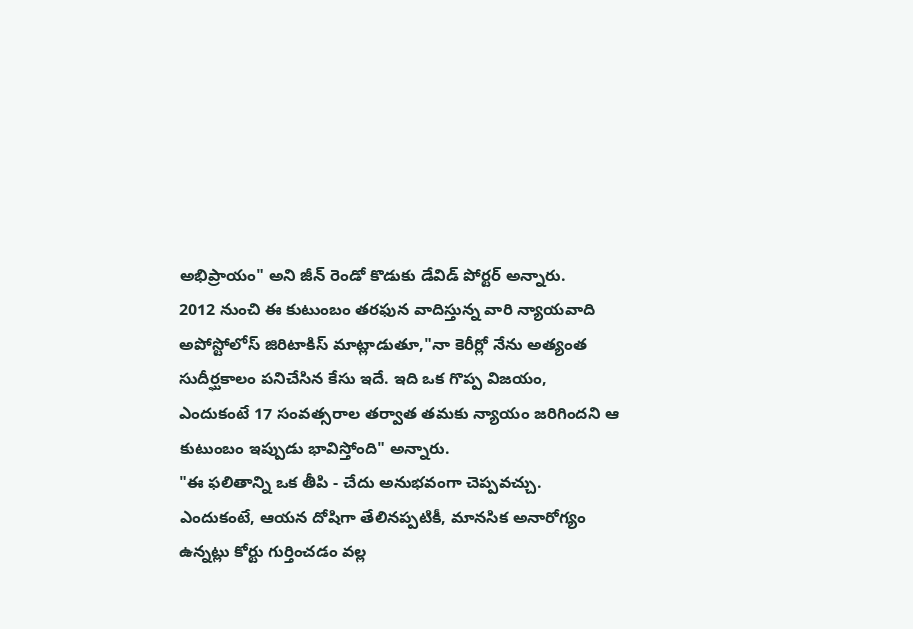అభిప్రాయం" అని జీన్ రెండో కొడుకు డేవిడ్ పోర్టర్ అన్నారు.
2012 నుంచి ఈ కుటుంబం తరఫున వాదిస్తున్న వారి న్యాయవాది అపోస్టోలోస్ జిరిటాకిస్ మాట్లాడుతూ,"నా కెరీర్లో నేను అత్యంత సుదీర్ఘకాలం పనిచేసిన కేసు ఇదే. ఇది ఒక గొప్ప విజయం, ఎందుకంటే 17 సంవత్సరాల తర్వాత తమకు న్యాయం జరిగిందని ఆ కుటుంబం ఇప్పుడు భావిస్తోంది" అన్నారు.
"ఈ ఫలితాన్ని ఒక తీపి - చేదు అనుభవంగా చెప్పవచ్చు. ఎందుకంటే, ఆయన దోషిగా తేలినప్పటికీ, మానసిక అనారోగ్యం ఉన్నట్లు కోర్టు గుర్తించడం వల్ల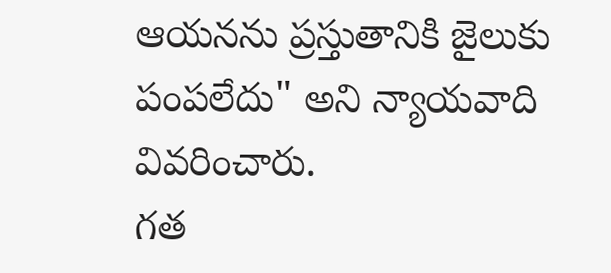ఆయనను ప్రస్తుతానికి జైలుకు పంపలేదు" అని న్యాయవాది వివరించారు.
గత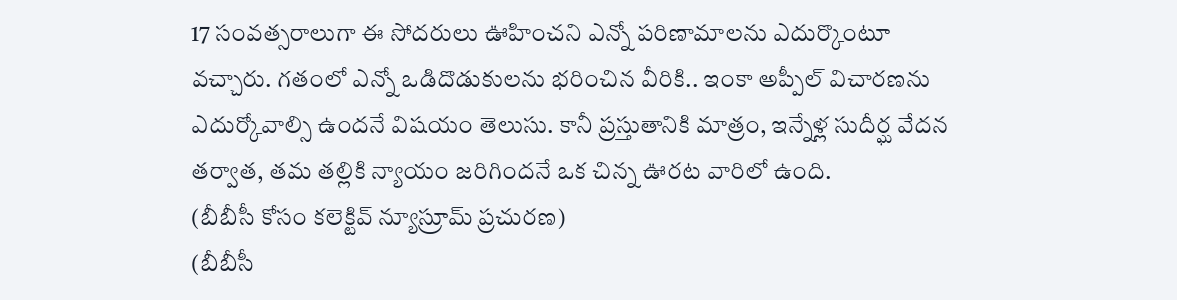17 సంవత్సరాలుగా ఈ సోదరులు ఊహించని ఎన్నో పరిణామాలను ఎదుర్కొంటూ వచ్చారు. గతంలో ఎన్నో ఒడిదొడుకులను భరించిన వీరికి.. ఇంకా అప్పీల్ విచారణను ఎదుర్కోవాల్సి ఉందనే విషయం తెలుసు. కానీ ప్రస్తుతానికి మాత్రం, ఇన్నేళ్ల సుదీర్ఘ వేదన తర్వాత, తమ తల్లికి న్యాయం జరిగిందనే ఒక చిన్న ఊరట వారిలో ఉంది.
(బీబీసీ కోసం కలెక్టివ్ న్యూస్రూమ్ ప్రచురణ)
(బీబీసీ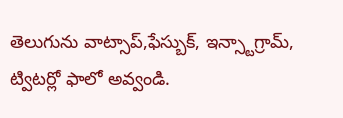తెలుగును వాట్సాప్,ఫేస్బుక్, ఇన్స్టాగ్రామ్, ట్విటర్లో ఫాలో అవ్వండి.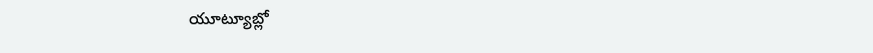యూట్యూబ్లో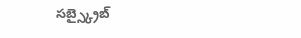సబ్స్క్రైబ్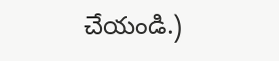చేయండి.)